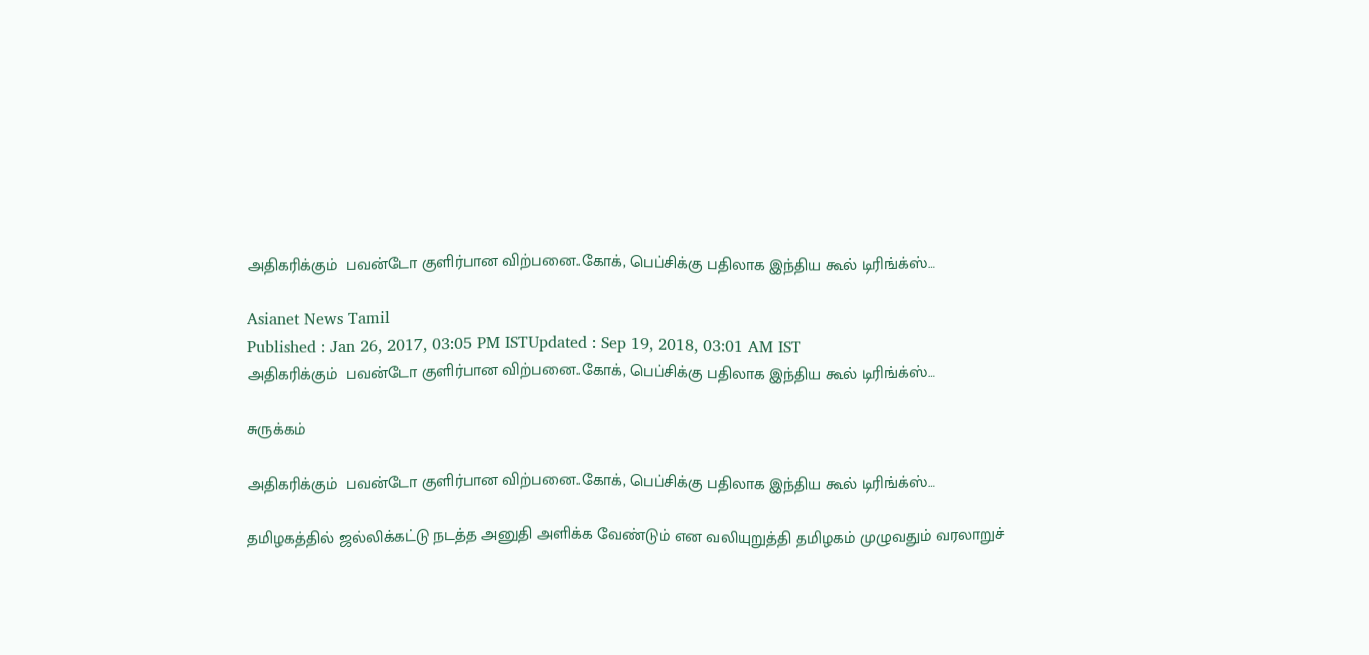அதிகரிக்கும்  பவன்டோ குளிர்பான விற்பனை..கோக், பெப்சிக்கு பதிலாக இந்திய கூல் டிரிங்க்ஸ்…

Asianet News Tamil
Published : Jan 26, 2017, 03:05 PM ISTUpdated : Sep 19, 2018, 03:01 AM IST
அதிகரிக்கும்  பவன்டோ குளிர்பான விற்பனை..கோக், பெப்சிக்கு பதிலாக இந்திய கூல் டிரிங்க்ஸ்…

சுருக்கம்

அதிகரிக்கும்  பவன்டோ குளிர்பான விற்பனை..கோக், பெப்சிக்கு பதிலாக இந்திய கூல் டிரிங்க்ஸ்…

தமிழகத்தில் ஜல்லிக்கட்டு நடத்த அனுதி அளிக்க வேண்டும் என வலியுறுத்தி தமிழகம் முழுவதும் வரலாறுச்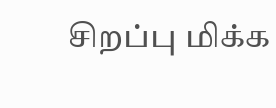சிறப்பு மிக்க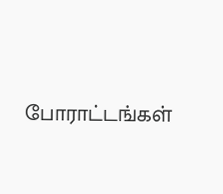போராட்டங்கள்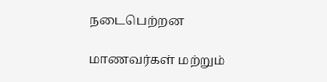நடைபெற்றன

மாணவர்கள் மற்றும்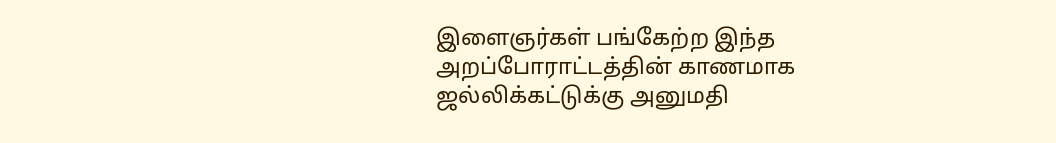இளைஞர்கள் பங்கேற்ற இந்த அறப்போராட்டத்தின் காணமாக ஜல்லிக்கட்டுக்கு அனுமதி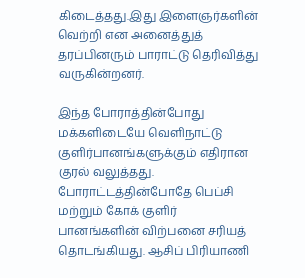கிடைத்தது.இது இளைஞர்களின் வெற்றி என அனைத்துத் தரப்பினரும் பாராட்டு தெரிவித்து வருகின்றனர்.

இந்த போராத்தின்போது மக்களிடையே வெளிநாட்டு குளிர்பானங்களுக்கும் எதிரான குரல் வலுத்தது. போராட்டத்தின்போதே பெப்சி மற்றும் கோக் குளிர் பானங்களின் விற்பனை சரியத் தொடங்கியது. ஆசிப் பிரியாணி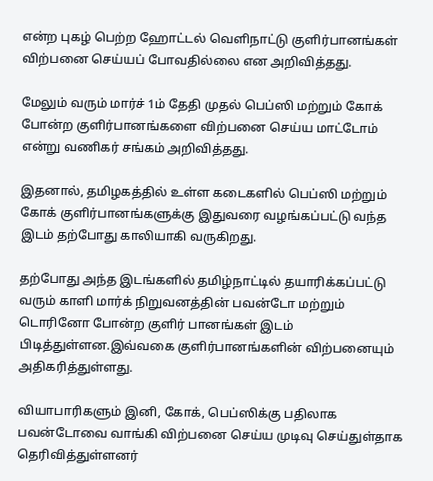என்ற புகழ் பெற்ற ஹோட்டல் வெளிநாட்டு குளிர்பானங்கள் விற்பனை செய்யப் போவதில்லை என அறிவித்தது.

மேலும் வரும் மார்ச் 1ம் தேதி முதல் பெப்ஸி மற்றும் கோக் போன்ற குளிர்பானங்களை விற்பனை செய்ய மாட்டோம் என்று வணிகர் சங்கம் அறிவித்தது.

இதனால், தமிழகத்தில் உள்ள கடைகளில் பெப்ஸி மற்றும் கோக் குளிர்பானங்களுக்கு இதுவரை வழங்கப்பட்டு வந்த இடம் தற்போது காலியாகி வருகிறது.

தற்போது அந்த இடங்களில் தமிழ்நாட்டில் தயாரிக்கப்பட்டு வரும் காளி மார்க் நிறுவனத்தின் பவன்டோ மற்றும் டொரினோ போன்ற குளிர் பானங்கள் இடம் பிடித்துள்ளன.இவ்வகை குளிர்பானங்களின் விற்பனையும் அதிகரித்துள்ளது.

வியாபாரிகளும் இனி, கோக், பெப்ஸிக்கு பதிலாக பவன்டோவை வாங்கி விற்பனை செய்ய முடிவு செய்துள்தாக தெரிவித்துள்ளனர்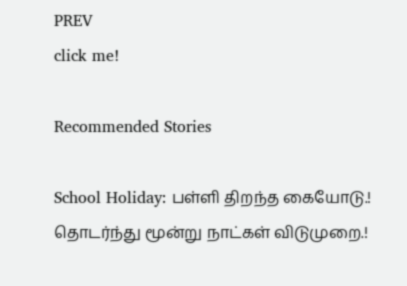PREV
click me!

Recommended Stories

School Holiday: பள்ளி திறந்த கையோடு.! தொடர்ந்து மூன்று நாட்கள் விடுமுறை.!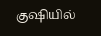குஷியில்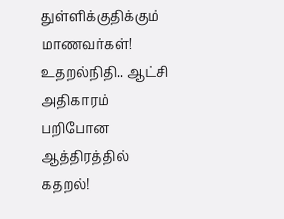துள்ளிக்குதிக்கும் மாணவர்கள்!
உதறல்நிதி.. ஆட்சி அதிகாரம் பறிபோன ஆத்திரத்தில் கதறல்!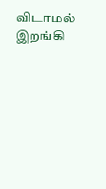விடாமல் இறங்கி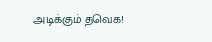அடிக்கும் தவெக!